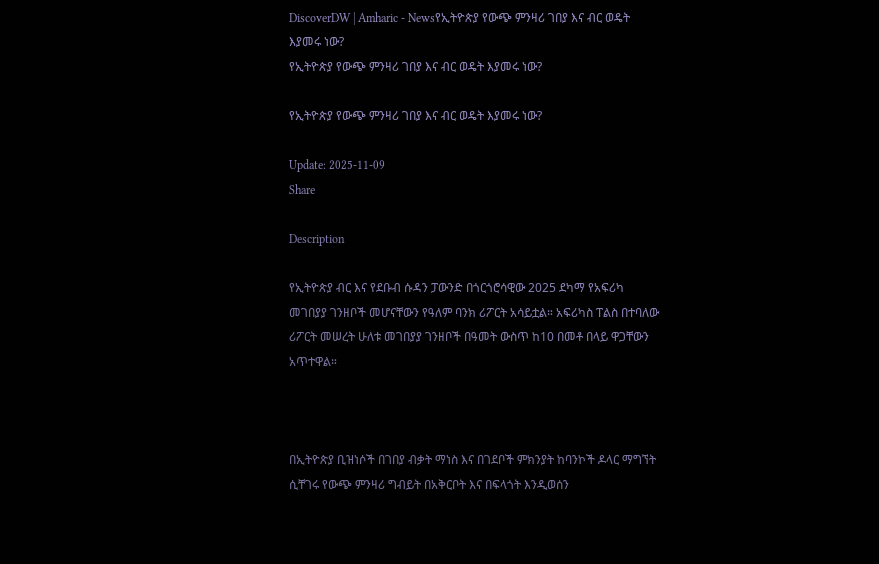DiscoverDW | Amharic - Newsየኢትዮጵያ የውጭ ምንዛሪ ገበያ እና ብር ወዴት እያመሩ ነው?
የኢትዮጵያ የውጭ ምንዛሪ ገበያ እና ብር ወዴት እያመሩ ነው?

የኢትዮጵያ የውጭ ምንዛሪ ገበያ እና ብር ወዴት እያመሩ ነው?

Update: 2025-11-09
Share

Description

የኢትዮጵያ ብር እና የደቡብ ሱዳን ፓውንድ በጎርጎሮሳዊው 2025 ደካማ የአፍሪካ መገበያያ ገንዘቦች መሆናቸውን የዓለም ባንክ ሪፖርት አሳይቷል። አፍሪካስ ፐልስ በተባለው ሪፖርት መሠረት ሁለቱ መገበያያ ገንዘቦች በዓመት ውስጥ ከ10 በመቶ በላይ ዋጋቸውን አጥተዋል።



በኢትዮጵያ ቢዝነሶች በገበያ ብቃት ማነስ እና በገደቦች ምክንያት ከባንኮች ዶላር ማግኘት ሲቸገሩ የውጭ ምንዛሪ ግብይት በአቅርቦት እና በፍላጎት እንዲወሰን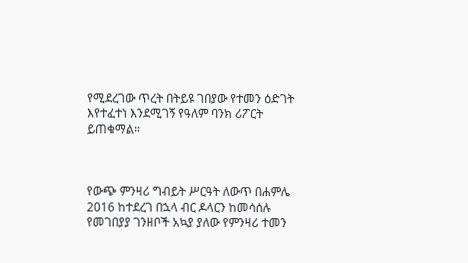የሚደረገው ጥረት በትይዩ ገበያው የተመን ዕድገት እየተፈተነ እንደሚገኝ የዓለም ባንክ ሪፖርት ይጠቁማል።



የውጭ ምንዛሪ ግብይት ሥርዓት ለውጥ በሐምሌ 2016 ከተደረገ በኋላ ብር ዶላርን ከመሳሰሉ የመገበያያ ገንዘቦች አኳያ ያለው የምንዛሪ ተመን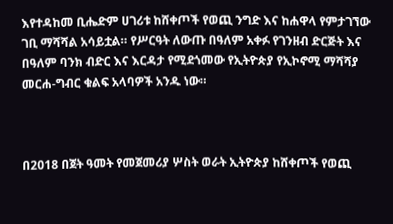እየተዳከመ ቢሔድም ሀገሪቱ ከሸቀጦች የወጪ ንግድ እና ከሐዋላ የምታገኘው ገቢ ማሻሻል አሳይቷል። የሥርዓት ለውጡ በዓለም አቀፉ የገንዘብ ድርጅት እና በዓለም ባንክ ብድር እና እርዳታ የሚደጎመው የኢትዮጵያ የኢኮኖሚ ማሻሻያ መርሐ-ግብር ቁልፍ አላባዎች አንዱ ነው።



በ2018 በጀት ዓመት የመጀመሪያ ሦስት ወራት ኢትዮጵያ ከሸቀጦች የወጪ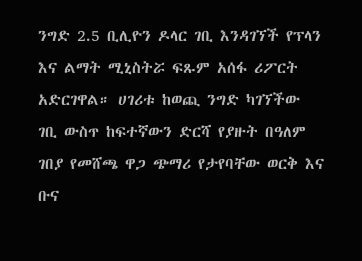ንግድ 2.5 ቢሊዮን ዶላር ገቢ እንዳገኘች የፕላን እና ልማት ሚኒስትሯ ፍጹም አሰፋ ሪፖርት አድርገዋል። ሀገሪቱ ከወጪ ንግድ ካገኘችው ገቢ ውስጥ ከፍተኛውን ድርሻ የያዙት በዓለም ገበያ የመሸጫ ዋጋ ጭማሪ የታየባቸው ወርቅ እና ቡና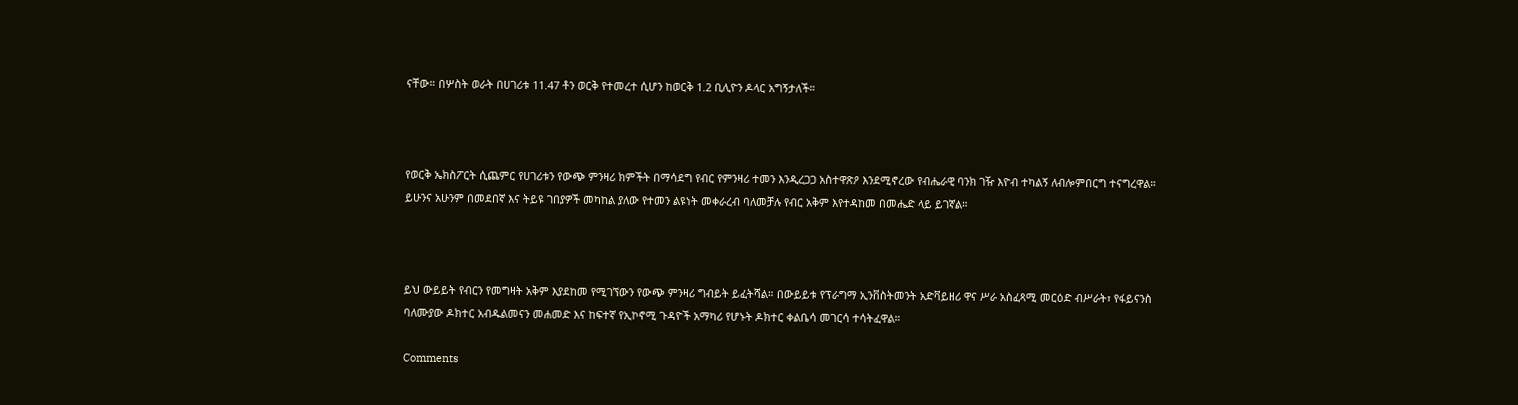ናቸው። በሦስት ወራት በሀገሪቱ 11.47 ቶን ወርቅ የተመረተ ሲሆን ከወርቅ 1.2 ቢሊዮን ዶላር አግኝታለች።



የወርቅ ኤክስፖርት ሲጨምር የሀገሪቱን የውጭ ምንዛሪ ክምችት በማሳደግ የብር የምንዛሪ ተመን እንዲረጋጋ አስተዋጽዖ እንደሚኖረው የብሔራዊ ባንክ ገዥ እዮብ ተካልኝ ለብሎምበርግ ተናግረዋል። ይሁንና አሁንም በመደበኛ እና ትይዩ ገበያዎች መካከል ያለው የተመን ልዩነት መቀራረብ ባለመቻሉ የብር አቅም እየተዳከመ በመሔድ ላይ ይገኛል።



ይህ ውይይት የብርን የመግዛት አቅም እያደከመ የሚገኘውን የውጭ ምንዛሪ ግብይት ይፈትሻል። በውይይቱ የፕራግማ ኢንቨስትመንት አድቫይዘሪ ዋና ሥራ አስፈጻሚ መርዕድ ብሥራት፣ የፋይናንስ ባለሙያው ዶክተር አብዱልመናን መሐመድ እና ከፍተኛ የኢኮኖሚ ጉዳዮች አማካሪ የሆኑት ዶክተር ቀልቤሳ መገርሳ ተሳትፈዋል።

Comments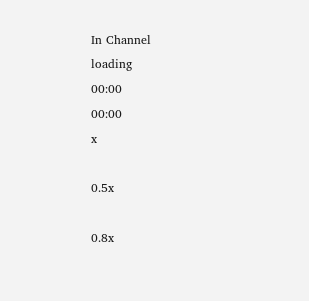In Channel
loading
00:00
00:00
x

0.5x

0.8x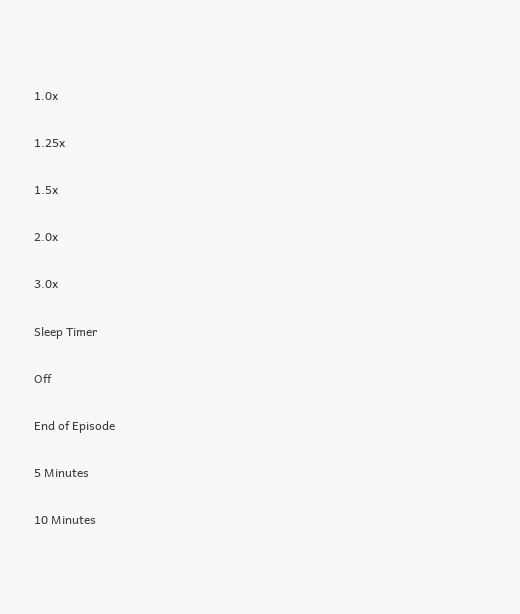1.0x

1.25x

1.5x

2.0x

3.0x

Sleep Timer

Off

End of Episode

5 Minutes

10 Minutes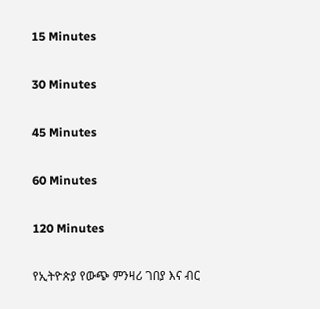15 Minutes

30 Minutes

45 Minutes

60 Minutes

120 Minutes

የኢትዮጵያ የውጭ ምንዛሪ ገበያ እና ብር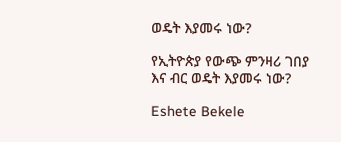ወዴት እያመሩ ነው?

የኢትዮጵያ የውጭ ምንዛሪ ገበያ እና ብር ወዴት እያመሩ ነው?

Eshete Bekele